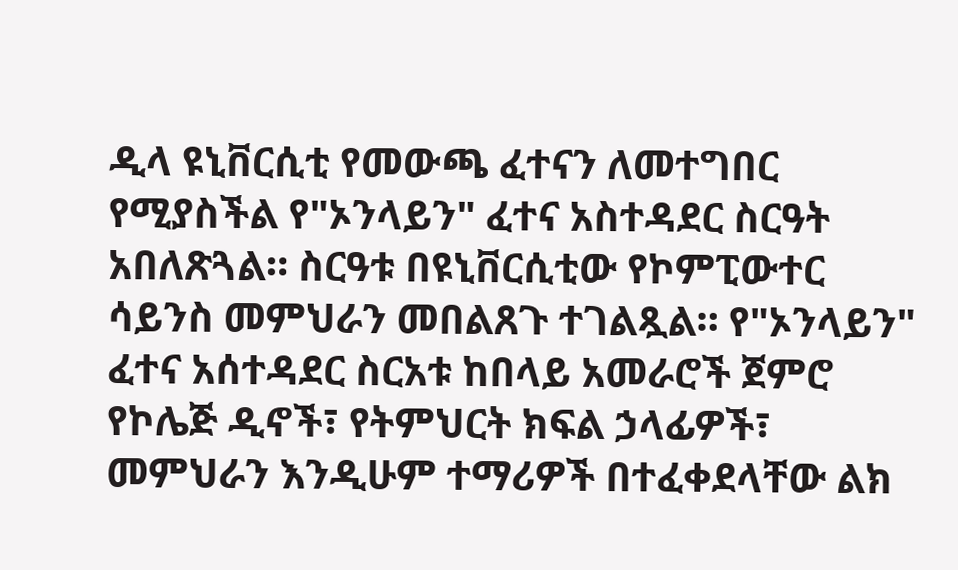ዲላ ዩኒቨርሲቲ የመውጫ ፈተናን ለመተግበር የሚያስችል የ"ኦንላይን" ፈተና አስተዳደር ስርዓት አበለጽጓል። ስርዓቱ በዩኒቨርሲቲው የኮምፒውተር ሳይንስ መምህራን መበልጸጉ ተገልጿል። የ"ኦንላይን" ፈተና አሰተዳደር ስርአቱ ከበላይ አመራሮች ጀምሮ የኮሌጅ ዲኖች፣ የትምህርት ክፍል ኃላፊዎች፣ መምህራን እንዲሁም ተማሪዎች በተፈቀደላቸው ልክ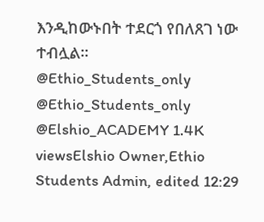እንዲከውኑበት ተደርጎ የበለጸገ ነው ተብሏል። @Ethio_Students_only @Ethio_Students_only @Elshio_ACADEMY 1.4K viewsElshio Owner,Ethio Students Admin, edited 12:29